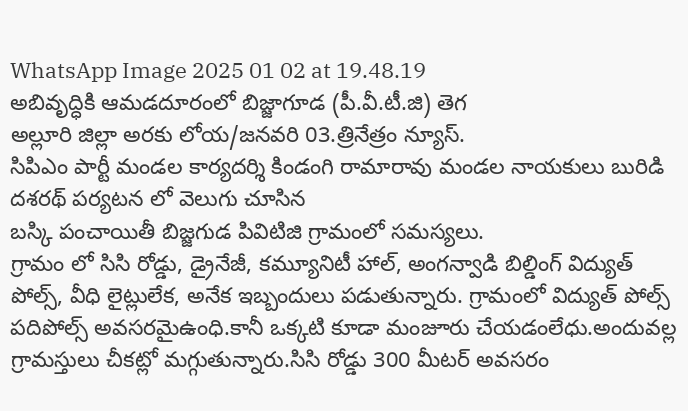WhatsApp Image 2025 01 02 at 19.48.19
అబివృద్ధికి ఆమడదూరంలో బిజ్జాగూడ (పీ.వీ.టీ.జి) తెగ
అల్లూరి జిల్లా అరకు లోయ/జనవరి 03.త్రినేత్రం న్యూస్.
సిపిఎం పార్టీ మండల కార్యదర్శి కిండంగి రామారావు మండల నాయకులు బురిడి దశరథ్ పర్యటన లో వెలుగు చూసిన
బస్కి పంచాయితీ బిజ్జగుడ పివిటిజి గ్రామంలో సమస్యలు.
గ్రామం లో సిసి రోడ్డు, డ్రైనేజీ, కమ్యూనిటీ హాల్, అంగన్వాడి బిల్డింగ్ విద్యుత్ పోల్స్, వీధి లైట్లులేక, అనేక ఇబ్బందులు పడుతున్నారు. గ్రామంలో విద్యుత్ పోల్స్ పదిపోల్స్ అవసరమైఉంధి.కానీ ఒక్కటి కూడా మంజూరు చేయడంలేధు.అందువల్ల గ్రామస్తులు చీకట్లో మగ్గుతున్నారు.సిసి రోడ్డు 300 మీటర్ అవసరం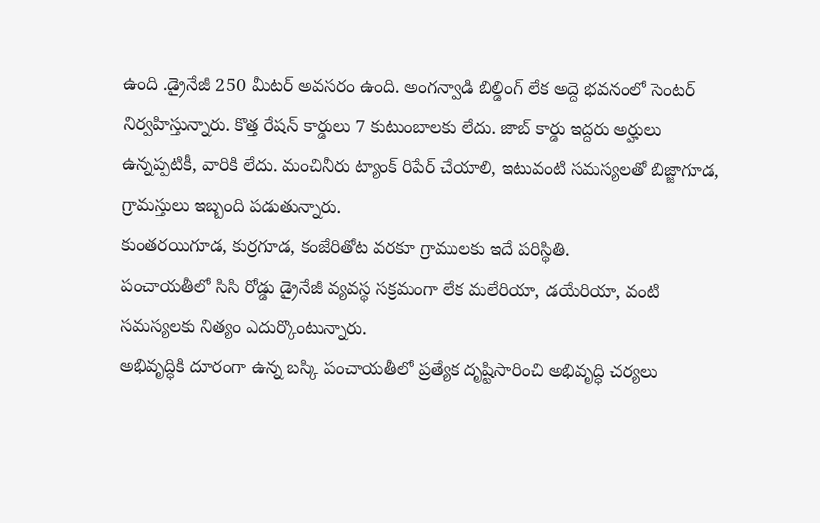ఉంది .డ్రైనేజీ 250 మీటర్ అవసరం ఉంది. అంగన్వాడి బిల్డింగ్ లేక అద్దె భవనంలో సెంటర్ నిర్వహిస్తున్నారు. కొత్త రేషన్ కార్డులు 7 కుటుంబాలకు లేదు. జాబ్ కార్డు ఇద్దరు అర్హులు ఉన్నప్పటికీ, వారికి లేదు. మంచినీరు ట్యాంక్ రిపేర్ చేయాలి, ఇటువంటి సమస్యలతో బిజ్జాగూడ, గ్రామస్తులు ఇబ్బంది పడుతున్నారు.
కుంతరయిగూడ, కుర్రగూడ, కంజేరితోట వరకూ గ్రాములకు ఇదే పరిస్థితి.
పంచాయతీలో సిసి రోడ్డు డ్రైనేజీ వ్యవస్థ సక్రమంగా లేక మలేరియా, డయేరియా, వంటి సమస్యలకు నిత్యం ఎదుర్కొంటున్నారు.
అభివృద్ధికి దూరంగా ఉన్న బస్కి పంచాయతీలో ప్రత్యేక దృష్టిసారించి అభివృద్ధి చర్యలు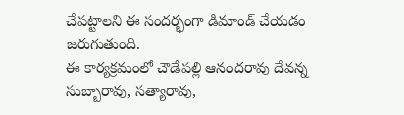చేపట్టాలని ఈ సందర్భంగా డిమాండ్ చేయడం జరుగుతుంది.
ఈ కార్యక్రమంలో చౌడేపల్లి ఆనందరావు దేవన్న సుబ్బారావు, సత్యారావు,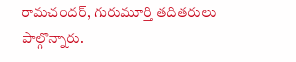రామచందర్, గురుమూర్తి తదితరులు పాల్గొన్నారు.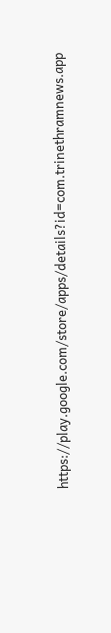https://play.google.com/store/apps/details?id=com.trinethramnews.app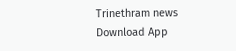Trinethram news
Download App